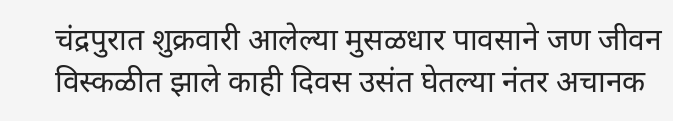चंद्रपुरात शुक्रवारी आलेल्या मुसळधार पावसाने जण जीवन विस्कळीत झाले काही दिवस उसंत घेतल्या नंतर अचानक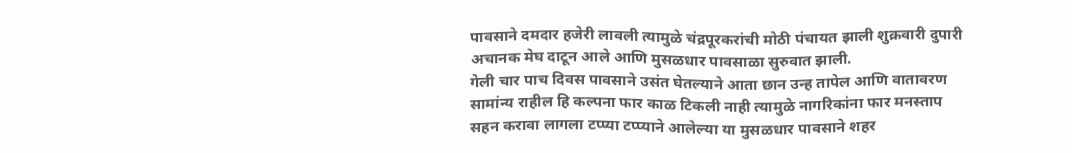पावसाने दमदार हजेरी लावली त्यामुळे चंद्रपूरकरांची मोठी पंचायत झाली शुक्रवारी दुपारी अचानक मेघ दाटून आले आणि मुसळधार पावसाळा सुरुवात झाली.
गेली चार पाच दिवस पावसाने उसंत घेतल्याने आता छान उन्ह तापेल आणि वातावरण सामांन्य राहील हि कल्पना फार काळ टिकली नाही त्यामुळे नागरिकांना फार मनस्ताप सहन करावा लागला टप्प्या टप्प्याने आलेल्या या मुसळधार पावसाने शहर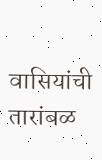वासियांची तारांबळ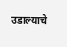उडाल्याचे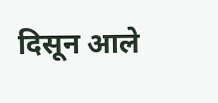दिसून आले